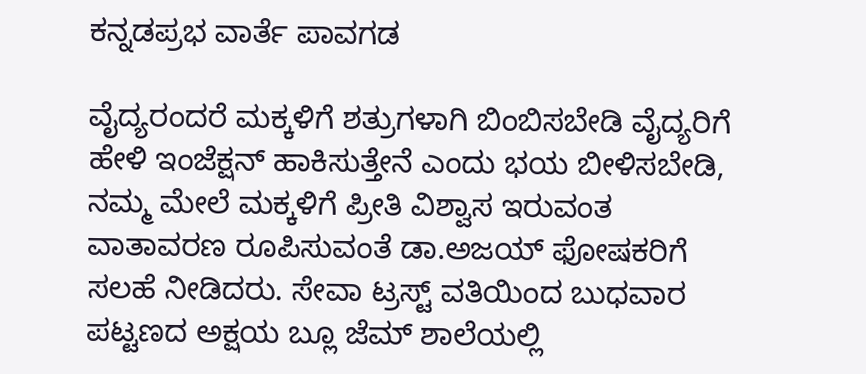ಕನ್ನಡಪ್ರಭ ವಾರ್ತೆ ಪಾವಗಡ

ವೈದ್ಯರಂದರೆ ಮಕ್ಕಳಿಗೆ ಶತ್ರುಗಳಾಗಿ ಬಿಂಬಿಸಬೇಡಿ ವೈದ್ಯರಿಗೆ ಹೇಳಿ ಇಂಜೆಕ್ಷನ್ ಹಾಕಿಸುತ್ತೇನೆ ಎಂದು ಭಯ ಬೀಳಿಸಬೇಡಿ, ನಮ್ಮ ಮೇಲೆ ಮಕ್ಕಳಿಗೆ ಪ್ರೀತಿ ವಿಶ್ವಾಸ ಇರುವಂತ ವಾತಾವರಣ ರೂಪಿಸುವಂತೆ ಡಾ.ಅಜಯ್ ಫೋಷಕರಿಗೆ ಸಲಹೆ ನೀಡಿದರು. ಸೇವಾ ಟ್ರಸ್ಟ್ ವತಿಯಿಂದ ಬುಧವಾರ ಪಟ್ಟಣದ ಅಕ್ಷಯ ಬ್ಲೂ ಜೆಮ್ ಶಾಲೆಯಲ್ಲಿ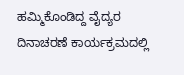ಹಮ್ಮಿಕೊಂಡಿದ್ದ ವೈದ್ಯರ ದಿನಾಚರಣೆ ಕಾರ್ಯಕ್ರಮದಲ್ಲಿ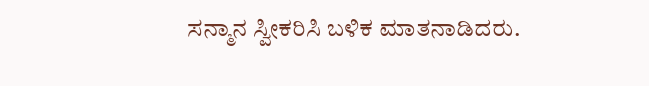ಸನ್ಮಾನ ಸ್ವೀಕರಿಸಿ ಬ‍ಳಿಕ ಮಾತನಾಡಿದರು.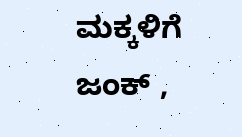ಮಕ್ಕಳಿಗೆ ಜಂಕ್ ,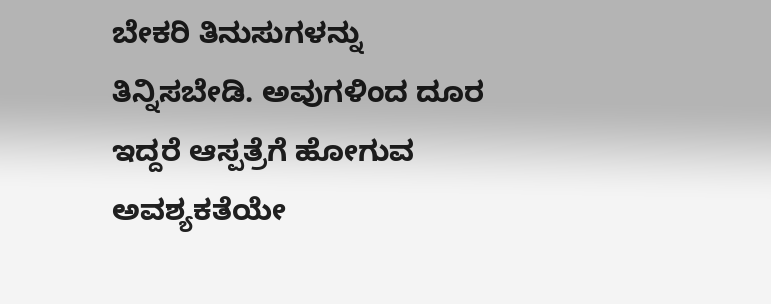ಬೇಕರಿ ತಿನುಸುಗಳನ್ನು ತಿನ್ನಿಸಬೇಡಿ. ಅವುಗಳಿಂದ ದೂರ ಇದ್ದರೆ ಆಸ್ಪತ್ರೆಗೆ ಹೋಗುವ ಅವಶ್ಯಕತೆಯೇ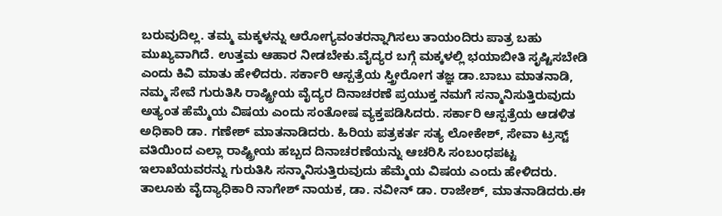ಬರುವುದಿಲ್ಲ. ತಮ್ಮ ಮಕ್ಕಳನ್ನು ಆರೋಗ್ಯವಂತರನ್ನಾಗಿಸಲು ತಾಯಂದಿರು ಪಾತ್ರ ಬಹು ಮುಖ್ಯವಾಗಿದೆ. ಉತ್ತಮ ಆಹಾರ ನೀಡಬೇಕು.ವೈದ್ಯರ ಬಗ್ಗೆ ಮಕ್ಕಳಲ್ಲಿ ಭಯಾಬೀತಿ ಸೃಷ್ಟಿಸಬೇಡಿ ಎಂದು ಕಿವಿ ಮಾತು ಹೇಳಿದರು. ಸರ್ಕಾರಿ ಆಸ್ಪತ್ರೆಯ ಸ್ತ್ರೀರೋಗ ತಜ್ಞ ಡಾ.ಬಾಬು ಮಾತನಾಡಿ, ನಮ್ಮ ಸೇವೆ ಗುರುತಿಸಿ ರಾಷ್ಟ್ರೀಯ ವೈದ್ಯರ ದಿನಾಚರಣೆ ಪ್ರಯುಕ್ತ ನಮಗೆ ಸನ್ಮಾನಿಸುತ್ತಿರುವುದು ಅತ್ಯಂತ ಹೆಮ್ಮೆಯ ವಿಷಯ ಎಂದು ಸಂತೋಷ ವ್ಯಕ್ತಪಡಿಸಿದರು. ಸರ್ಕಾರಿ ಆಸ್ಪತ್ರೆಯ ಆಡಳಿತ ಅಧಿಕಾರಿ ಡಾ. ಗಣೇಶ್ ಮಾತನಾಡಿದರು. ಹಿರಿಯ ಪತ್ರಕರ್ತ ಸತ್ಯ ಲೋಕೇಶ್, ಸೇವಾ ಟ್ರಸ್ಟ್ ವತಿಯಿಂದ ಎಲ್ಲಾ ರಾಷ್ಟ್ರೀಯ ಹಬ್ಬದ ದಿನಾಚರಣೆಯನ್ನು ಆಚರಿಸಿ ಸಂಬಂಧಪಟ್ಟ ಇಲಾಖೆಯವರನ್ನು ಗುರುತಿಸಿ ಸನ್ಮಾನಿಸುತ್ತಿರುವುದು ಹೆಮ್ಮೆಯ ವಿಷಯ ಎಂದು ಹೇಳಿದರು. ತಾಲೂಕು ವೈದ್ಯಾಧಿಕಾರಿ ನಾಗೇಶ್ ನಾಯಕ, ಡಾ. ನವೀನ್ ಡಾ. ರಾಜೇಶ್, ಮಾತನಾಡಿದರು.ಈ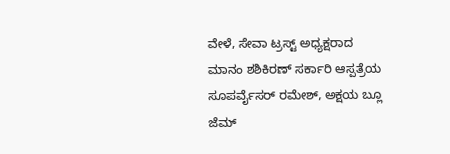ವೇಳೆ, ಸೇವಾ ಟ್ರಸ್ಟ್ ಅಧ್ಯಕ್ಷರಾದ ಮಾನಂ ಶಶಿಕಿರಣ್ ಸರ್ಕಾರಿ ಆಸ್ಪತ್ರೆಯ ಸೂಪರ್ವೈಸರ್ ರಮೇಶ್, ಅಕ್ಷಯ ಬ್ಲೂ ಜೆಮ್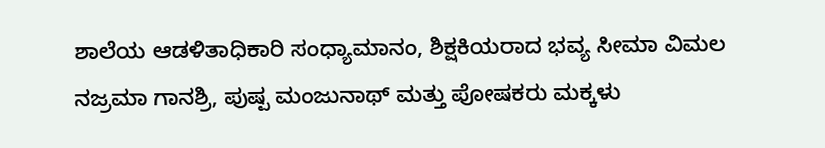ಶಾಲೆಯ ಆಡಳಿತಾಧಿಕಾರಿ ಸಂಧ್ಯಾಮಾನಂ, ಶಿಕ್ಷಕಿಯರಾದ ಭವ್ಯ ಸೀಮಾ ವಿಮಲ ನಜ್ರಮಾ ಗಾನಶ್ರಿ, ಪುಷ್ಪ ಮಂಜುನಾಥ್ ಮತ್ತು ಪೋಷಕರು ಮಕ್ಕಳು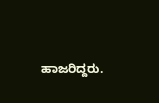ಹಾಜರಿದ್ದರು.